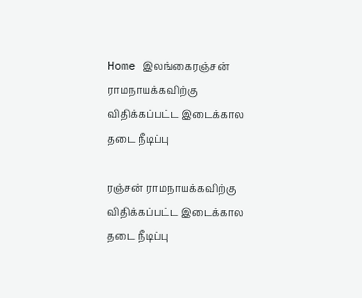Home இலங்கைரஞ்சன் ராமநாயக்கவிற்கு விதிக்கப்பட்ட இடைக்கால தடை நீடிப்பு

ரஞ்சன் ராமநாயக்கவிற்கு விதிக்கப்பட்ட இடைக்கால தடை நீடிப்பு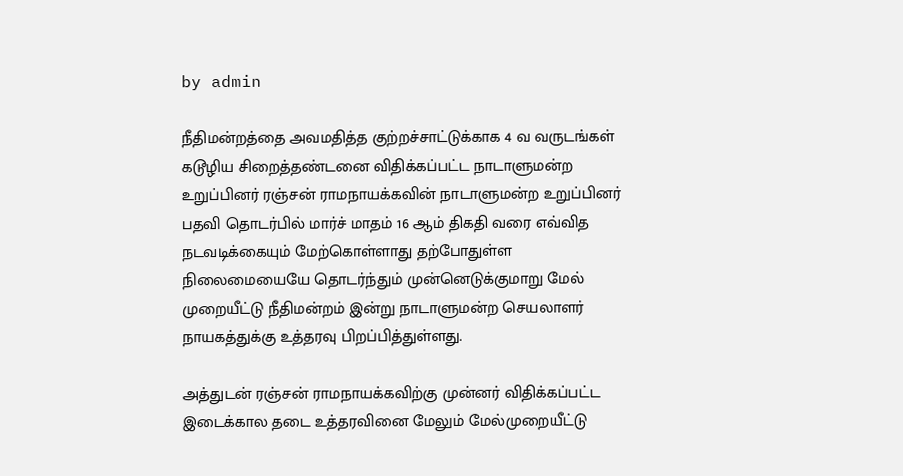by admin

நீதிமன்றத்தை அவமதித்த குற்றச்சாட்டுக்காக 4 வ வருடங்கள் கடூழிய சிறைத்தண்டனை விதிக்கப்பட்ட நாடாளுமன்ற உறுப்பினர் ரஞ்சன் ராமநாயக்கவின் நாடாளுமன்ற உறுப்பினர் பதவி தொடர்பில் மார்ச் மாதம் 16 ஆம் திகதி வரை எவ்வித நடவடிக்கையும் மேற்கொள்ளாது தற்போதுள்ள நிலைமையையே தொடர்ந்தும் முன்னெடுக்குமாறு மேல் முறையீட்டு நீதிமன்றம் இன்று நாடாளுமன்ற செயலாளர் நாயகத்துக்கு உத்தரவு பிறப்பித்துள்ளது.

அத்துடன் ரஞ்சன் ராமநாயக்கவிற்கு முன்னர் விதிக்கப்பட்ட இடைக்கால தடை உத்தரவினை மேலும் மேல்முறையீட்டு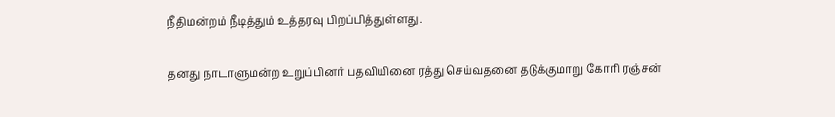நீதிமன்றம் நீடித்தும் உத்தரவு பிறப்பித்துள்ளது.

தனது நாடாளுமன்ற உறுப்பினர் பதவியினை ரத்து செய்வதனை தடுக்குமாறு கோரி ரஞ்சன்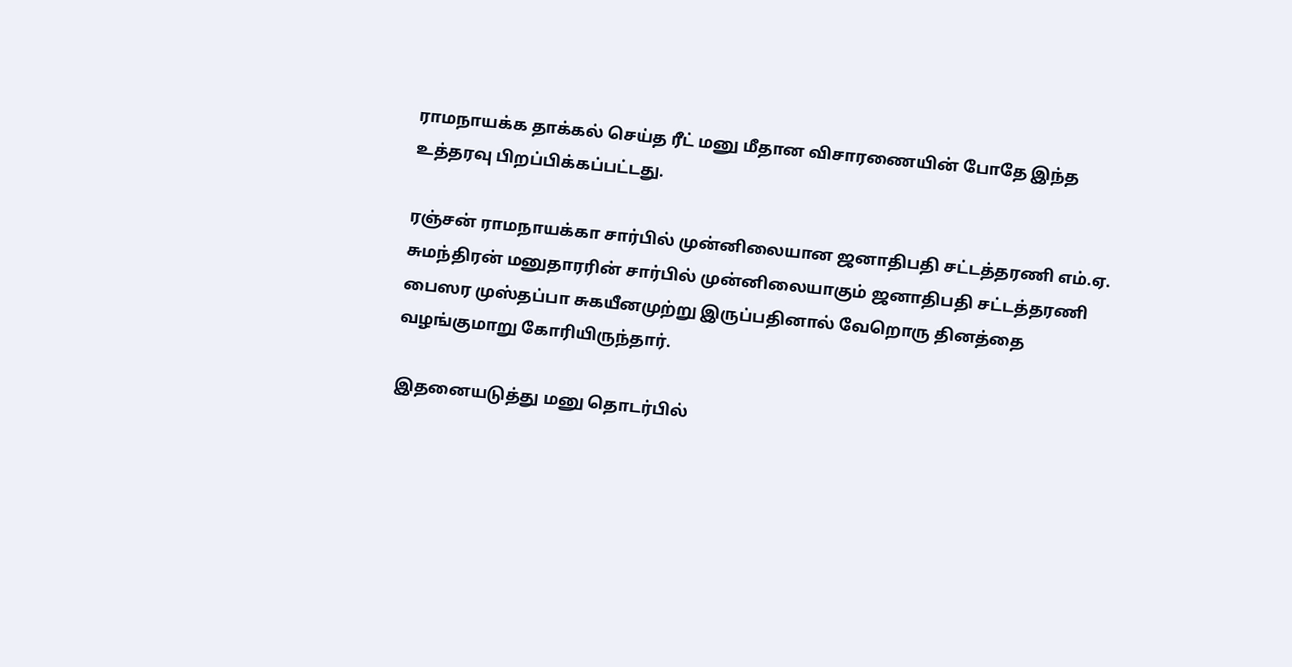ராமநாயக்க தாக்கல் செய்த ரீட் மனு மீதான விசாரணையின் போதே இந்த உத்தரவு பிறப்பிக்கப்பட்டது.

ரஞ்சன் ராமநாயக்கா சார்பில் முன்னிலையான ஜனாதிபதி சட்டத்தரணி எம்.ஏ. சுமந்திரன் மனுதாரரின் சார்பில் முன்னிலையாகும் ஜனாதிபதி சட்டத்தரணி பைஸர முஸ்தப்பா சுகயீனமுற்று இருப்பதினால் வேறொரு தினத்தை வழங்குமாறு கோரியிருந்தார்.

இதனையடுத்து மனு தொடர்பில்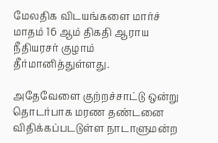மேலதிக விடயங்களை மார்ச் மாதம் 16 ஆம் திகதி ஆராய நீதியரசர் குழாம் தீர்மானித்துள்ளது.

அதேவேளை குற்றச்சாட்டு ஒன்று தொடர்பாக மரண தண்டனை விதிக்கப்படடுள்ள நாடாளுமன்ற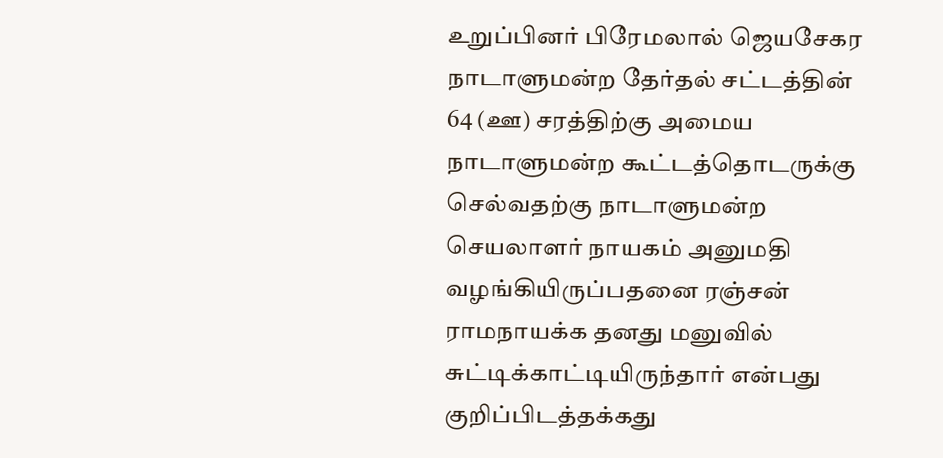உறுப்பினர் பிரேமலால் ஜெயசேகர நாடாளுமன்ற தேர்தல் சட்டத்தின் 64 (ஊ) சரத்திற்கு அமைய நாடாளுமன்ற கூட்டத்தொடருக்கு செல்வதற்கு நாடாளுமன்ற செயலாளர் நாயகம் அனுமதி வழங்கியிருப்பதனை ரஞ்சன் ராமநாயக்க தனது மனுவில் சுட்டிக்காட்டியிருந்தார் என்பது குறிப்பிடத்தக்கது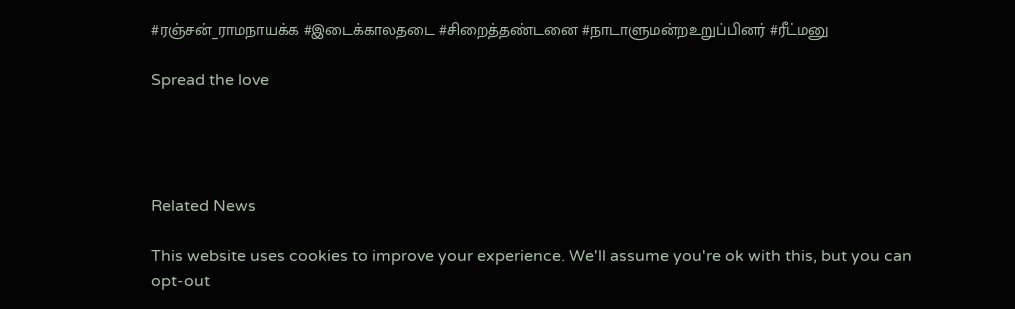#ரஞ்சன்_ராமநாயக்க #இடைக்காலதடை #சிறைத்தண்டனை #நாடாளுமன்றஉறுப்பினர் #ரீட்மனு

Spread the love




Related News

This website uses cookies to improve your experience. We'll assume you're ok with this, but you can opt-out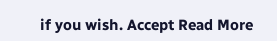if you wish. Accept Read More